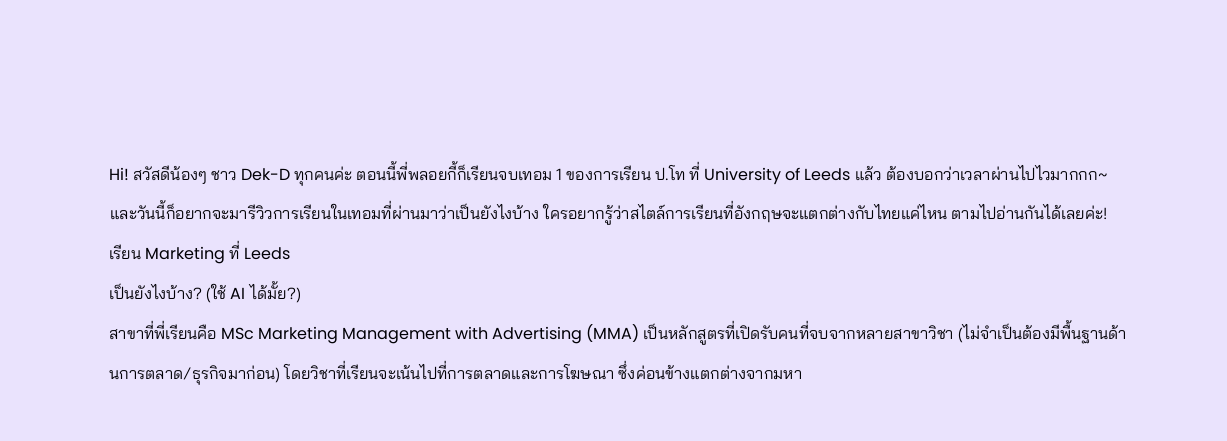Hi! สวัสดีน้องๆ ชาว Dek-D ทุกคนค่ะ ตอนนี้พี่พลอยกี้ก็เรียนจบเทอม 1 ของการเรียน ป.โท ที่ University of Leeds แล้ว ต้องบอกว่าเวลาผ่านไปไวมากกก~ และวันนี้ก็อยากจะมารีวิวการเรียนในเทอมที่ผ่านมาว่าเป็นยังไงบ้าง ใครอยากรู้ว่าสไตล์การเรียนที่อังกฤษจะแตกต่างกับไทยแค่ไหน ตามไปอ่านกันได้เลยค่ะ!
เรียน Marketing ที่ Leeds
เป็นยังไงบ้าง? (ใช้ AI ได้มั้ย?)
สาขาที่พี่เรียนคือ MSc Marketing Management with Advertising (MMA) เป็นหลักสูตรที่เปิดรับคนที่จบจากหลายสาขาวิชา (ไม่จำเป็นต้องมีพื้นฐานด้านการตลาด/ธุรกิจมาก่อน) โดยวิชาที่เรียนจะเน้นไปที่การตลาดและการโฆษณา ซึ่งค่อนข้างแตกต่างจากมหา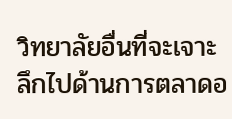วิทยาลัยอื่นที่จะเจาะลึกไปด้านการตลาดอ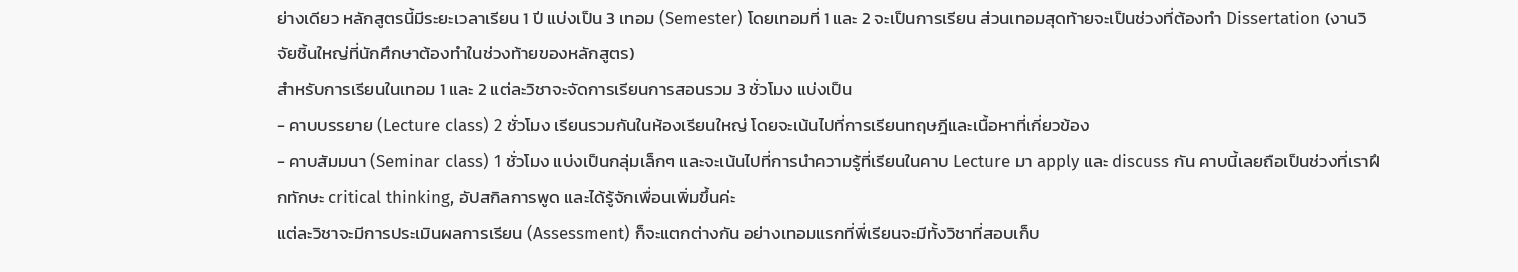ย่างเดียว หลักสูตรนี้มีระยะเวลาเรียน 1 ปี แบ่งเป็น 3 เทอม (Semester) โดยเทอมที่ 1 และ 2 จะเป็นการเรียน ส่วนเทอมสุดท้ายจะเป็นช่วงที่ต้องทำ Dissertation (งานวิจัยชิ้นใหญ่ที่นักศึกษาต้องทำในช่วงท้ายของหลักสูตร)
สำหรับการเรียนในเทอม 1 และ 2 แต่ละวิชาจะจัดการเรียนการสอนรวม 3 ชั่วโมง แบ่งเป็น
- คาบบรรยาย (Lecture class) 2 ชั่วโมง เรียนรวมกันในห้องเรียนใหญ่ โดยจะเน้นไปที่การเรียนทฤษฎีและเนื้อหาที่เกี่ยวข้อง
- คาบสัมมนา (Seminar class) 1 ชั่วโมง แบ่งเป็นกลุ่มเล็กๆ และจะเน้นไปที่การนำความรู้ที่เรียนในคาบ Lecture มา apply และ discuss กัน คาบนี้เลยถือเป็นช่วงที่เราฝึกทักษะ critical thinking, อัปสกิลการพูด และได้รู้จักเพื่อนเพิ่มขึ้นค่ะ
แต่ละวิชาจะมีการประเมินผลการเรียน (Assessment) ก็จะแตกต่างกัน อย่างเทอมแรกที่พี่เรียนจะมีทั้งวิชาที่สอบเก็บ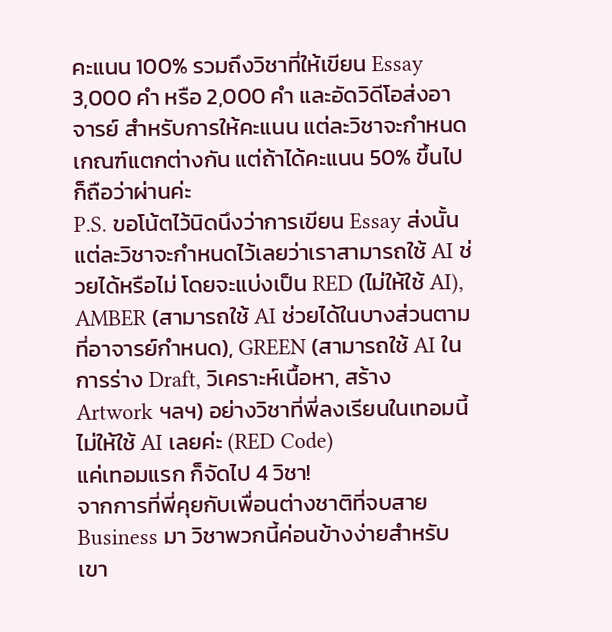คะแนน 100% รวมถึงวิชาที่ให้เขียน Essay 3,000 คำ หรือ 2,000 คำ และอัดวิดีโอส่งอาจารย์ สำหรับการให้คะแนน แต่ละวิชาจะกำหนดเกณฑ์แตกต่างกัน แต่ถ้าได้คะแนน 50% ขึ้นไปก็ถือว่าผ่านค่ะ
P.S. ขอโน้ตไว้นิดนึงว่าการเขียน Essay ส่งนั้น แต่ละวิชาจะกำหนดไว้เลยว่าเราสามารถใช้ AI ช่วยได้หรือไม่ โดยจะแบ่งเป็น RED (ไม่ให้ใช้ AI), AMBER (สามารถใช้ AI ช่วยได้ในบางส่วนตามที่อาจารย์กำหนด), GREEN (สามารถใช้ AI ในการร่าง Draft, วิเคราะห์เนื้อหา, สร้าง Artwork ฯลฯ) อย่างวิชาที่พี่ลงเรียนในเทอมนี้ไม่ให้ใช้ AI เลยค่ะ (RED Code)
แค่เทอมแรก ก็จัดไป 4 วิชา!
จากการที่พี่คุยกับเพื่อนต่างชาติที่จบสาย Business มา วิชาพวกนี้ค่อนข้างง่ายสำหรับเขา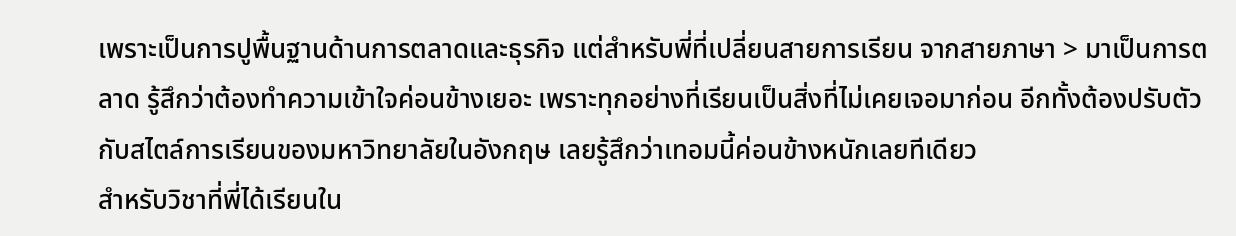เพราะเป็นการปูพื้นฐานด้านการตลาดและธุรกิจ แต่สำหรับพี่ที่เปลี่ยนสายการเรียน จากสายภาษา > มาเป็นการตลาด รู้สึกว่าต้องทำความเข้าใจค่อนข้างเยอะ เพราะทุกอย่างที่เรียนเป็นสิ่งที่ไม่เคยเจอมาก่อน อีกทั้งต้องปรับตัวกับสไตล์การเรียนของมหาวิทยาลัยในอังกฤษ เลยรู้สึกว่าเทอมนี้ค่อนข้างหนักเลยทีเดียว
สำหรับวิชาที่พี่ได้เรียนใน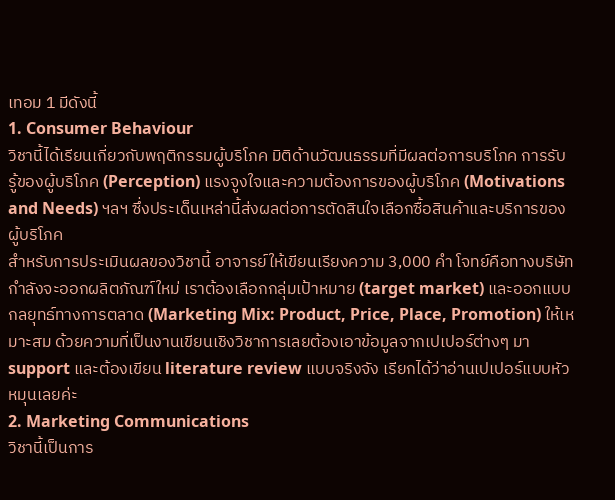เทอม 1 มีดังนี้
1. Consumer Behaviour
วิชานี้ได้เรียนเกี่ยวกับพฤติกรรมผู้บริโภค มิติด้านวัฒนธรรมที่มีผลต่อการบริโภค การรับรู้ของผู้บริโภค (Perception) แรงจูงใจและความต้องการของผู้บริโภค (Motivations and Needs) ฯลฯ ซึ่งประเด็นเหล่านี้ส่งผลต่อการตัดสินใจเลือกซื้อสินค้าและบริการของผู้บริโภค
สำหรับการประเมินผลของวิชานี้ อาจารย์ให้เขียนเรียงความ 3,000 คำ โจทย์คือทางบริษัทกำลังจะออกผลิตภัณฑ์ใหม่ เราต้องเลือกกลุ่มเป้าหมาย (target market) และออกแบบกลยุทธ์ทางการตลาด (Marketing Mix: Product, Price, Place, Promotion) ให้เหมาะสม ด้วยความที่เป็นงานเขียนเชิงวิชาการเลยต้องเอาข้อมูลจากเปเปอร์ต่างๆ มา support และต้องเขียน literature review แบบจริงจัง เรียกได้ว่าอ่านเปเปอร์แบบหัวหมุนเลยค่ะ
2. Marketing Communications
วิชานี้เป็นการ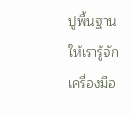ปูพื้นฐานให้เรารู้จักเครื่องมือ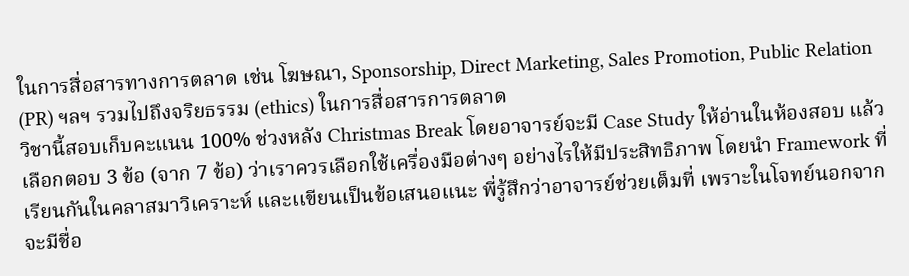ในการสื่อสารทางการตลาด เช่น โฆษณา, Sponsorship, Direct Marketing, Sales Promotion, Public Relation (PR) ฯลฯ รวมไปถึงจริยธรรม (ethics) ในการสื่อสารการตลาด
วิชานี้สอบเก็บคะแนน 100% ช่วงหลัง Christmas Break โดยอาจารย์จะมี Case Study ให้อ่านในห้องสอบ แล้วเลือกตอบ 3 ข้อ (จาก 7 ข้อ) ว่าเราควรเลือกใช้เครื่องมือต่างๆ อย่างไรให้มีประสิทธิภาพ โดยนำ Framework ที่เรียนกันในคลาสมาวิเคราะห์ และเเขียนเป็นข้อเสนอแนะ พี่รู้สึกว่าอาจารย์ช่วยเต็มที่ เพราะในโจทย์นอกจากจะมีชื่อ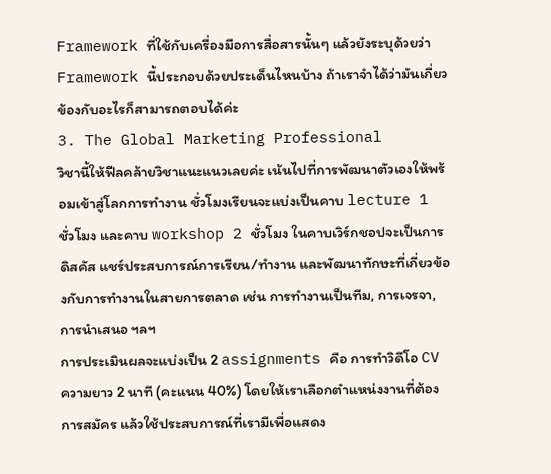Framework ที่ใช้กับเครื่องมือการสื่อสารนั้นๆ แล้วยังระบุด้วยว่า Framework นี้ประกอบด้วยประเด็นไหนบ้าง ถ้าเราจำได้ว่ามันเกี่ยวข้องกับอะไรก็สามารถตอบได้ค่ะ
3. The Global Marketing Professional
วิชานี้ให้ฟีลคล้ายวิชาแนะแนวเลยค่ะ เน้นไปที่การพัฒนาตัวเองให้พร้อมเข้าสู่โลกการทำงาน ชั่วโมงเรียนจะแบ่งเป็นคาบ lecture 1 ชั่วโมง และคาบ workshop 2 ชั่วโมง ในคาบเวิร์กชอปจะเป็นการดิสคัส แชร์ประสบการณ์การเรียน/ทำงาน และพัฒนาทักษะที่เกี่ยวข้องกับการทำงานในสายการตลาด เช่น การทำงานเป็นทีม, การเจรจา, การนำเสนอ ฯลฯ
การประเมินผลจะแบ่งเป็น 2 assignments คือ การทำวิดีโอ CV ความยาว 2 นาที (คะแนน 40%) โดยให้เราเลือกตำแหน่งงานที่ต้องการสมัคร แล้วใช้ประสบการณ์ที่เรามีเพื่อแสดง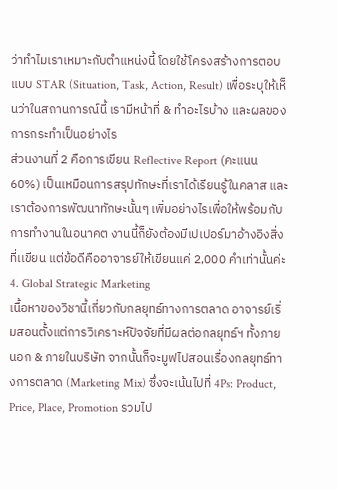ว่าทำไมเราเหมาะกับตำแหน่งนี้ โดยใช้โครงสร้างการตอบแบบ STAR (Situation, Task, Action, Result) เพื่อระบุให้เห็นว่าในสถานการณ์นี้ เรามีหน้าที่ & ทำอะไรบ้าง และผลของการกระทำเป็นอย่างไร
ส่วนงานที่ 2 คือการเขียน Reflective Report (คะแนน 60%) เป็นเหมือนการสรุปทักษะที่เราได้เรียนรู้ในคลาส และเราต้องการพัฒนาทักษะนั้นๆ เพิ่มอย่างไรเพื่อให้พร้อมกับการทำงานในอนาคต งานนี้ก็ยังต้องมีเปเปอร์มาอ้างอิงสิ่งที่เเขียน แต่ข้อดีคืออาจารย์ให้เขียนแค่ 2,000 คำเท่านั้นค่ะ
4. Global Strategic Marketing
เนื้อหาของวิชานี้เกี่ยวกับกลยุทธ์ทางการตลาด อาจารย์เริ่มสอนตั้งแต่การวิเคราะห์ปัจจัยที่มีผลต่อกลยุทธ์ฯ ทั้งภายนอก & ภายในบริษัท จากนั้นก็จะมูฟไปสอนเรื่องกลยุทธ์ทางการตลาด (Marketing Mix) ซึ่งจะเน้นไปที่ 4Ps: Product, Price, Place, Promotion รวมไป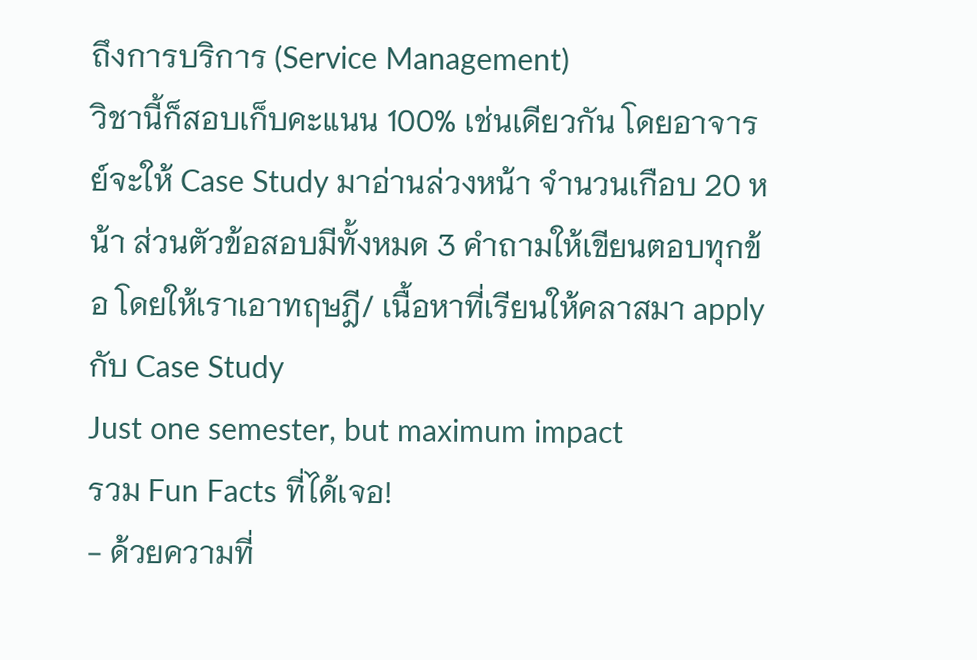ถึงการบริการ (Service Management)
วิชานี้ก็สอบเก็บคะแนน 100% เช่นเดียวกัน โดยอาจารย์จะให้ Case Study มาอ่านล่วงหน้า จำนวนเกือบ 20 หน้า ส่วนตัวข้อสอบมีทั้งหมด 3 คำถามให้เขียนตอบทุกข้อ โดยให้เราเอาทฤษฎี/ เนื้อหาที่เรียนให้คลาสมา apply กับ Case Study
Just one semester, but maximum impact
รวม Fun Facts ที่ได้เจอ!
- ด้วยความที่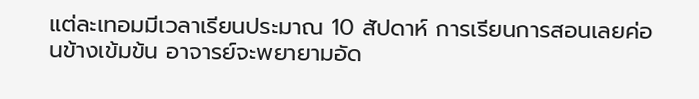แต่ละเทอมมีเวลาเรียนประมาณ 10 สัปดาห์ การเรียนการสอนเลยค่อนข้างเข้มข้น อาจารย์จะพยายามอัด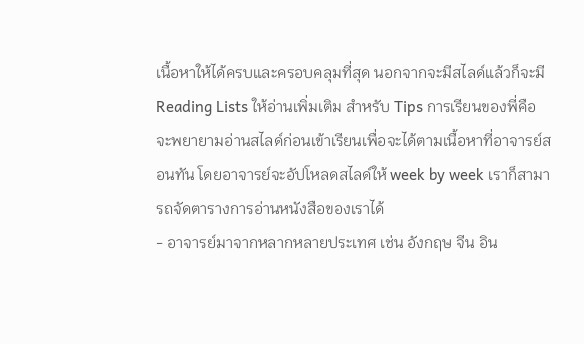เนื้อหาให้ได้ครบและครอบคลุมที่สุด นอกจากจะมีสไลด์แล้วก็จะมี Reading Lists ให้อ่านเพิ่มเติม สำหรับ Tips การเรียนของพี่คือ จะพยายามอ่านสไลด์ก่อนเข้าเรียนเพื่อจะได้ตามเนื้อหาที่อาจารย์สอนทัน โดยอาจารย์จะอัปโหลดสไลด์ให้ week by week เราก็สามารถจัดตารางการอ่านหนังสือของเราได้
- อาจารย์มาจากหลากหลายประเทศ เช่น อังกฤษ จีน อิน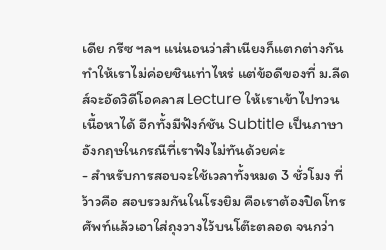เดีย กรีซ ฯลฯ แน่นอนว่าสำเนียงก็แตกต่างกัน ทำให้เราไม่ค่อยชินเท่าไหร่ แต่ข้อดีของที่ ม.ลีดส์จะอัดวิดีโอคลาส Lecture ให้เราเข้าไปทวนเนื้อหาได้ อีกทั้งมีฟังก์ชัน Subtitle เป็นภาษาอังกฤษในกรณีที่เราฟังไม่ทันด้วยค่ะ
- สำหรับการสอบจะใช้เวลาทั้งหมด 3 ชั่วโมง ที่ว้าวคือ สอบรวมกันในโรงยิม คือเราต้องปิดโทรศัพท์แล้วเอาใส่ถุงวางไว้บนโต๊ะตลอด จนกว่า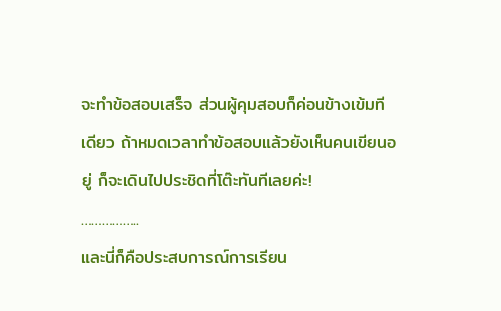จะทำข้อสอบเสร็จ ส่วนผู้คุมสอบก็ค่อนข้างเข้มทีเดียว ถ้าหมดเวลาทำข้อสอบแล้วยังเห็นคนเขียนอยู่ ก็จะเดินไปประชิดที่โต๊ะทันทีเลยค่ะ!
……………..
และนี่ก็คือประสบการณ์การเรียน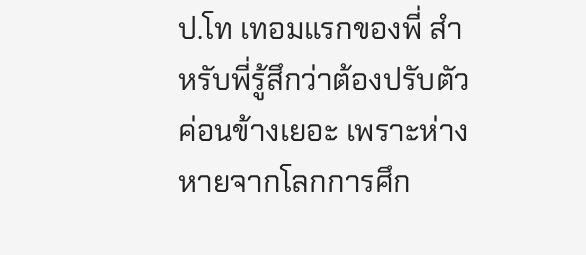ป.โท เทอมแรกของพี่ สำหรับพี่รู้สึกว่าต้องปรับตัวค่อนข้างเยอะ เพราะห่างหายจากโลกการศึก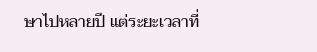ษาไปหลายปี แต่ระยะเวลาที่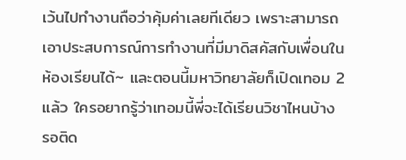เว้นไปทำงานถือว่าคุ้มค่าเลยทีเดียว เพราะสามารถเอาประสบการณ์การทำงานที่มีมาดิสคัสกับเพื่อนในห้องเรียนได้~ และตอนนี้มหาวิทยาลัยก็เปิดเทอม 2 แล้ว ใครอยากรู้ว่าเทอมนี้พี่จะได้เรียนวิชาไหนบ้าง รอติด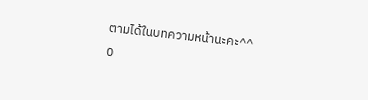ตามได้ในบทความหน้านะคะ^^
0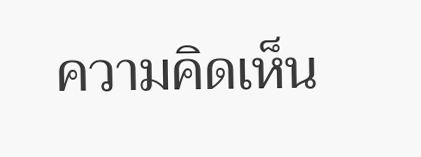ความคิดเห็น